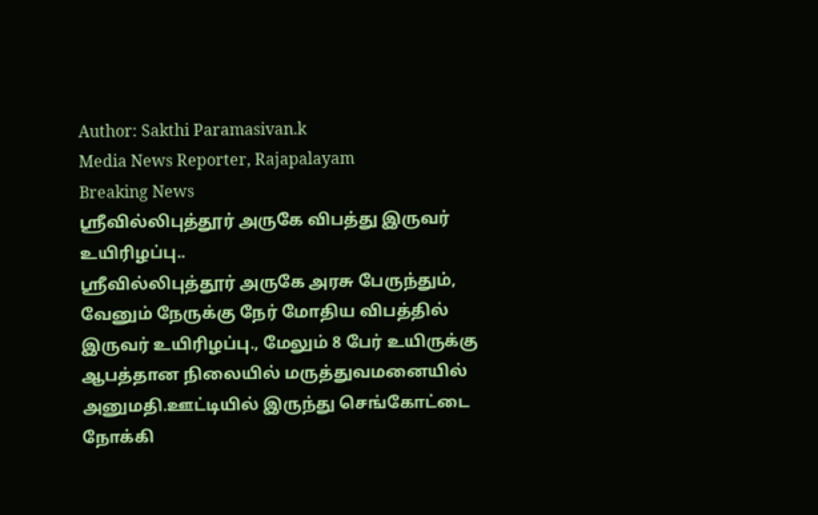Author: Sakthi Paramasivan.k
Media News Reporter, Rajapalayam
Breaking News
ஸ்ரீவில்லிபுத்தூர் அருகே விபத்து இருவர் உயிரிழப்பு..
ஸ்ரீவில்லிபுத்தூர் அருகே அரசு பேருந்தும், வேனும் நேருக்கு நேர் மோதிய விபத்தில் இருவர் உயிரிழப்பு., மேலும் 8 பேர் உயிருக்கு ஆபத்தான நிலையில் மருத்துவமனையில் அனுமதி.ஊட்டியில் இருந்து செங்கோட்டை நோக்கி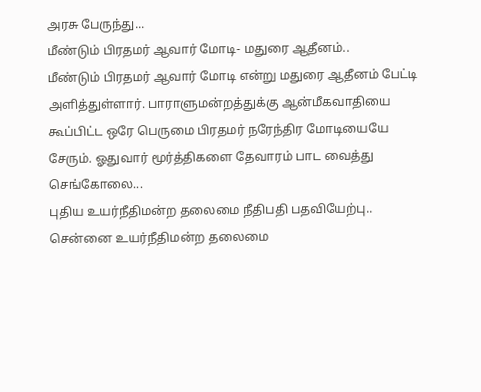அரசு பேருந்து...
மீண்டும் பிரதமர் ஆவார் மோடி- மதுரை ஆதீனம்..
மீண்டும் பிரதமர் ஆவார் மோடி என்று மதுரை ஆதீனம் பேட்டி அளித்துள்ளார். பாராளுமன்றத்துக்கு ஆன்மீகவாதியை கூப்பிட்ட ஒரே பெருமை பிரதமர் நரேந்திர மோடியையே சேரும். ஓதுவார் மூர்த்திகளை தேவாரம் பாட வைத்து செங்கோலை...
புதிய உயர்நீதிமன்ற தலைமை நீதிபதி பதவியேற்பு..
சென்னை உயர்நீதிமன்ற தலைமை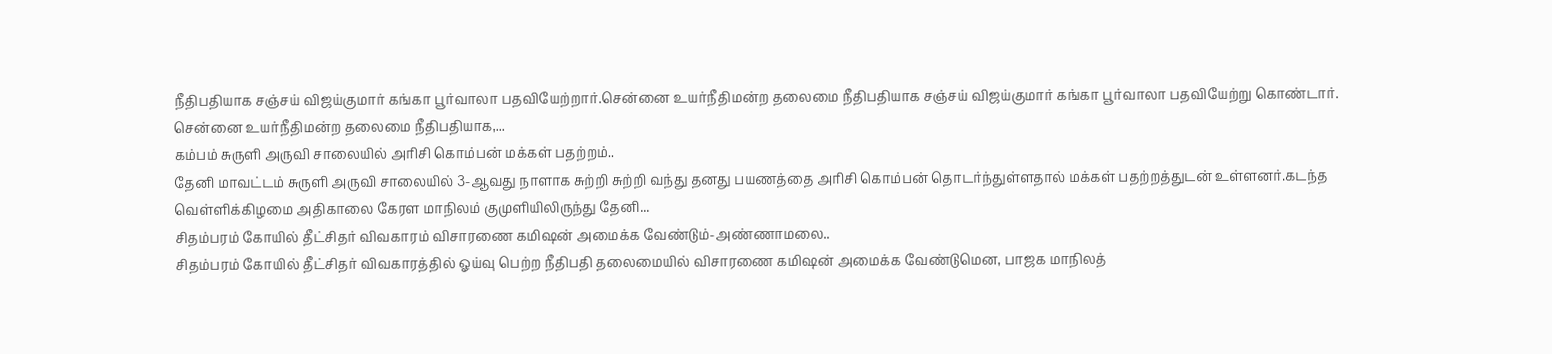நீதிபதியாக சஞ்சய் விஜய்குமார் கங்கா பூர்வாலா பதவியேற்றார்.சென்னை உயர்நீதிமன்ற தலைமை நீதிபதியாக சஞ்சய் விஜய்குமார் கங்கா பூர்வாலா பதவியேற்று கொண்டார். சென்னை உயர்நீதிமன்ற தலைமை நீதிபதியாக,...
கம்பம் சுருளி அருவி சாலையில் அரிசி கொம்பன் மக்கள் பதற்றம்..
தேனி மாவட்டம் சுருளி அருவி சாலையில் 3-ஆவது நாளாக சுற்றி சுற்றி வந்து தனது பயணத்தை அரிசி கொம்பன் தொடர்ந்துள்ளதால் மக்கள் பதற்றத்துடன் உள்ளனர்.கடந்த வெள்ளிக்கிழமை அதிகாலை கேரள மாநிலம் குமுளியிலிருந்து தேனி...
சிதம்பரம் கோயில் தீட்சிதர் விவகாரம் விசாரணை கமிஷன் அமைக்க வேண்டும்-அண்ணாமலை..
சிதம்பரம் கோயில் தீட்சிதர் விவகாரத்தில் ஓய்வு பெற்ற நீதிபதி தலைமையில் விசாரணை கமிஷன் அமைக்க வேண்டுமென, பாஜக மாநிலத்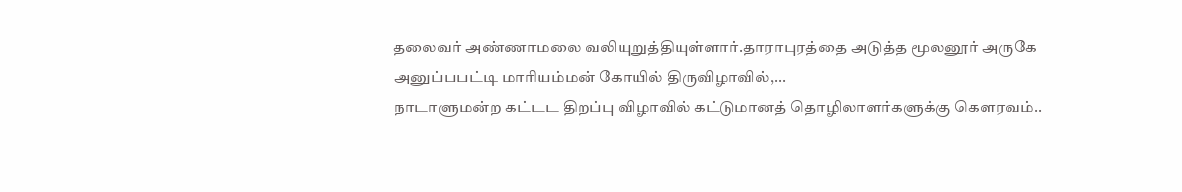தலைவர் அண்ணாமலை வலியுறுத்தியுள்ளார்.தாராபுரத்தை அடுத்த மூலனூர் அருகே அனுப்பபட்டி மாரியம்மன் கோயில் திருவிழாவில்,...
நாடாளுமன்ற கட்டட திறப்பு விழாவில் கட்டுமானத் தொழிலாளர்களுக்கு கெளரவம்..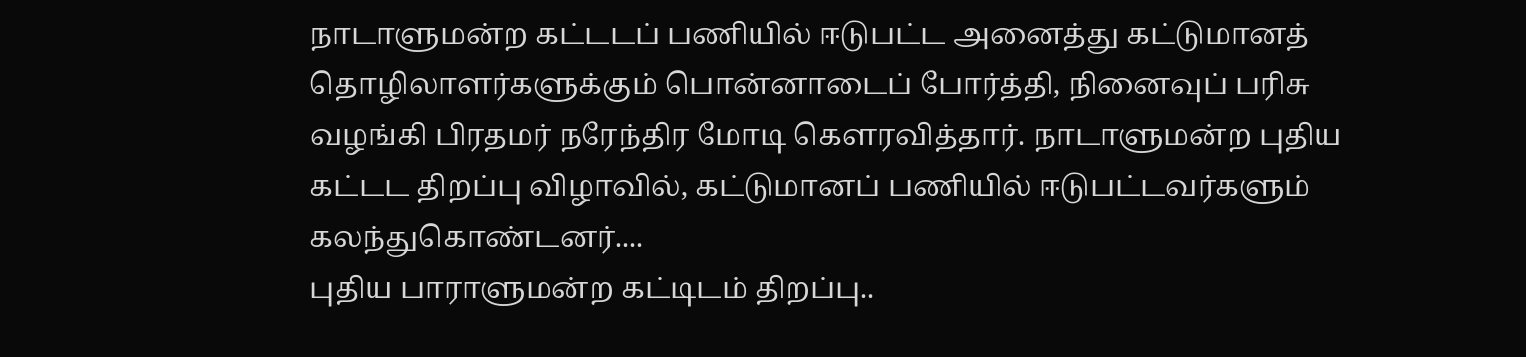நாடாளுமன்ற கட்டடப் பணியில் ஈடுபட்ட அனைத்து கட்டுமானத் தொழிலாளர்களுக்கும் பொன்னாடைப் போர்த்தி, நினைவுப் பரிசு வழங்கி பிரதமர் நரேந்திர மோடி கெளரவித்தார். நாடாளுமன்ற புதிய கட்டட திறப்பு விழாவில், கட்டுமானப் பணியில் ஈடுபட்டவர்களும் கலந்துகொண்டனர்....
புதிய பாராளுமன்ற கட்டிடம் திறப்பு..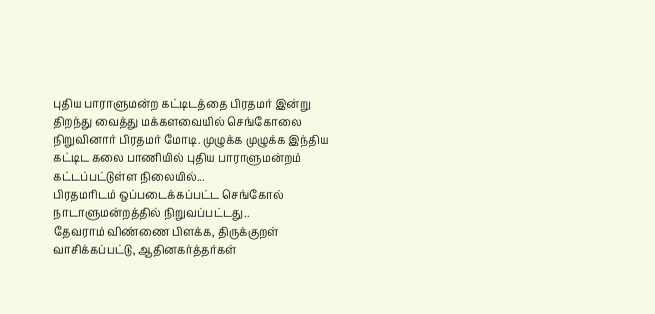புதிய பாராளுமன்ற கட்டிடத்தை பிரதமர் இன்று திறந்து வைத்து மக்களவையில் செங்கோலை நிறுவினார் பிரதமர் மோடி. முழுக்க முழுக்க இந்திய கட்டிட கலை பாணியில் புதிய பாராளுமன்றம் கட்டப்பட்டுள்ள நிலையில்...
பிரதமரிடம் ஒப்படைக்கப்பட்ட செங்கோல் நாடாளுமன்றத்தில் நிறுவப்பட்டது..
தேவராம் விண்ணை பிளக்க, திருக்குறள் வாசிக்கப்பட்டு, ஆதினகர்த்தர்கள்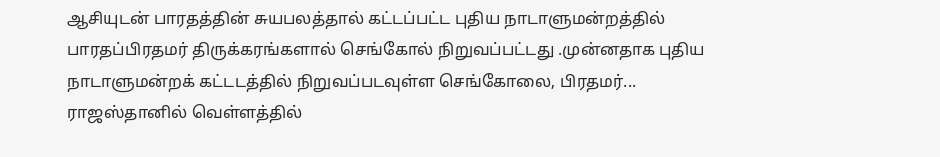ஆசியுடன் பாரதத்தின் சுயபலத்தால் கட்டப்பட்ட புதிய நாடாளுமன்றத்தில் பாரதப்பிரதமர் திருக்கரங்களால் செங்கோல் நிறுவப்பட்டது .முன்னதாக புதிய நாடாளுமன்றக் கட்டடத்தில் நிறுவப்படவுள்ள செங்கோலை, பிரதமர்...
ராஜஸ்தானில் வெள்ளத்தில்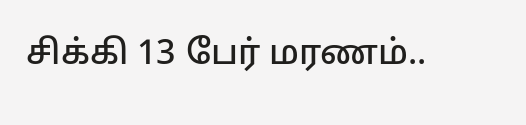சிக்கி 13 பேர் மரணம்..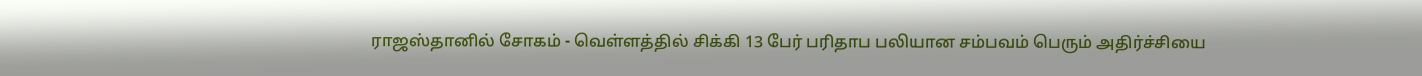ராஜஸ்தானில் சோகம் - வெள்ளத்தில் சிக்கி 13 பேர் பரிதாப பலியான சம்பவம் பெரும் அதிர்ச்சியை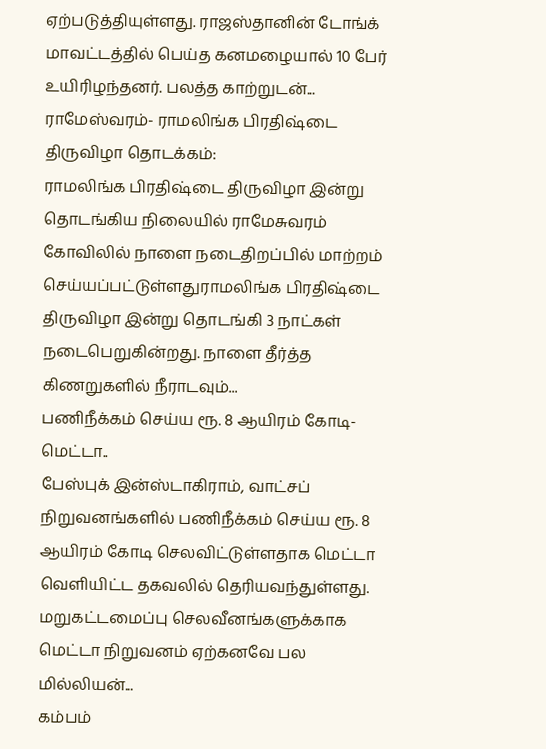ஏற்படுத்தியுள்ளது. ராஜஸ்தானின் டோங்க் மாவட்டத்தில் பெய்த கனமழையால் 10 பேர் உயிரிழந்தனர். பலத்த காற்றுடன்...
ராமேஸ்வரம்- ராமலிங்க பிரதிஷ்டை திருவிழா தொடக்கம்:
ராமலிங்க பிரதிஷ்டை திருவிழா இன்று தொடங்கிய நிலையில் ராமேசுவரம் கோவிலில் நாளை நடைதிறப்பில் மாற்றம் செய்யப்பட்டுள்ளதுராமலிங்க பிரதிஷ்டை திருவிழா இன்று தொடங்கி 3 நாட்கள் நடைபெறுகின்றது. நாளை தீர்த்த கிணறுகளில் நீராடவும்...
பணிநீக்கம் செய்ய ரூ. 8 ஆயிரம் கோடி-மெட்டா..
பேஸ்புக் இன்ஸ்டாகிராம், வாட்சப் நிறுவனங்களில் பணிநீக்கம் செய்ய ரூ. 8 ஆயிரம் கோடி செலவிட்டுள்ளதாக மெட்டா வெளியிட்ட தகவலில் தெரியவந்துள்ளது. மறுகட்டமைப்பு செலவீனங்களுக்காக மெட்டா நிறுவனம் ஏற்கனவே பல மில்லியன்...
கம்பம்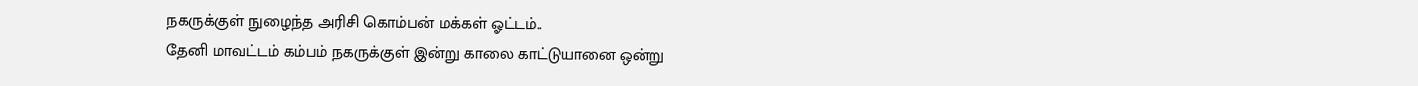நகருக்குள் நுழைந்த அரிசி கொம்பன் மக்கள் ஓட்டம்..
தேனி மாவட்டம் கம்பம் நகருக்குள் இன்று காலை காட்டுயானை ஒன்று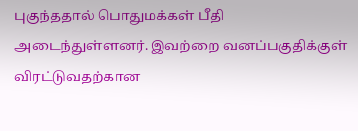புகுந்ததால் பொதுமக்கள் பீதி அடைந்துள்ளனர். இவற்றை வனப்பகுதிக்குள் விரட்டுவதற்கான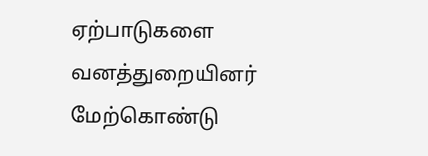ஏற்பாடுகளை வனத்துறையினர் மேற்கொண்டு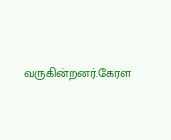வருகின்றனர்.கேரள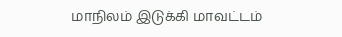மாநிலம் இடுக்கி மாவட்டம்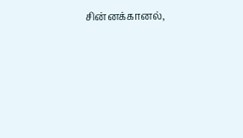சின்னக்கானல்,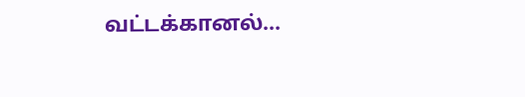வட்டக்கானல்...